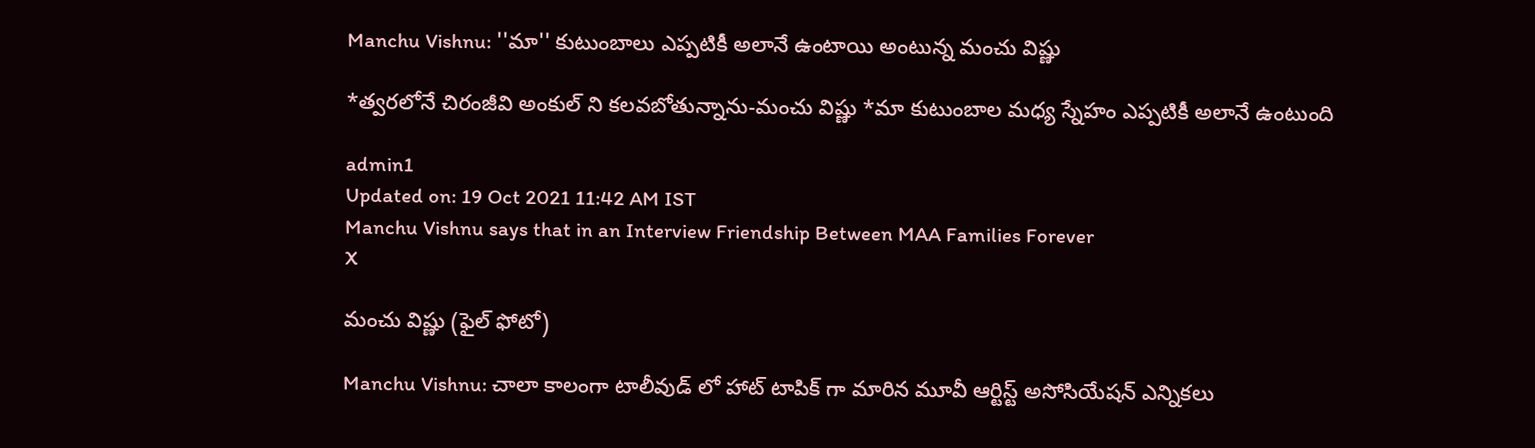Manchu Vishnu: ''మా'' కుటుంబాలు ఎప్పటికీ అలానే ఉంటాయి అంటున్న మంచు విష్ణు

*త్వరలోనే చిరంజీవి అంకుల్ ని కలవబోతున్నాను-మంచు విష్ణు *మా కుటుంబాల మధ్య స్నేహం ఎప్పటికీ అలానే ఉంటుంది

admin1
Updated on: 19 Oct 2021 11:42 AM IST
Manchu Vishnu says that in an Interview Friendship Between MAA Families Forever
X

మంచు విష్ణు (ఫైల్ ఫోటో)

Manchu Vishnu: చాలా కాలంగా టాలీవుడ్ లో హాట్ టాపిక్ గా మారిన మూవీ ఆర్టిస్ట్ అసోసియేషన్ ఎన్నికలు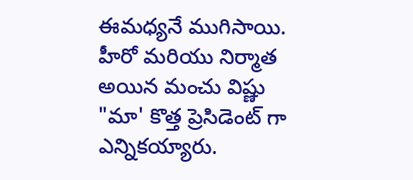ఈమధ్యనే ముగిసాయి. హీరో మరియు నిర్మాత అయిన మంచు విష్ణు "మా' కొత్త ప్రెసిడెంట్ గా ఎన్నికయ్యారు.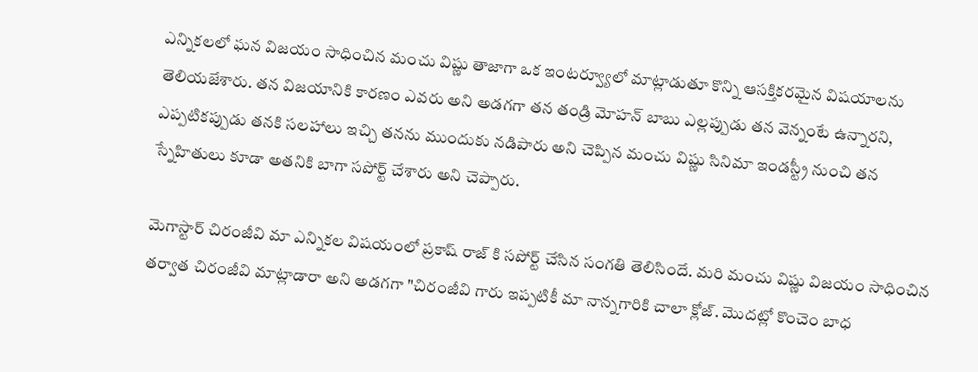ఎన్నికలలో ఘన విజయం సాధించిన మంచు విష్ణు తాజాగా ఒక ఇంటర్వ్యూలో మాట్లాడుతూ కొన్ని ఆసక్తికరమైన విషయాలను తెలియజేశారు. తన విజయానికి కారణం ఎవరు అని అడగగా తన తండ్రి మోహన్ బాబు ఎల్లప్పుడు తన వెన్నంటే ఉన్నారని, ఎప్పటికప్పుడు తనకి సలహాలు ఇచ్చి తనను ముందుకు నడిపారు అని చెప్పిన మంచు విష్ణు సినిమా ఇండస్ట్రీ నుంచి తన స్నేహితులు కూడా అతనికి బాగా సపోర్ట్ చేశారు అని చెప్పారు.

మెగాస్టార్ చిరంజీవి మా ఎన్నికల విషయంలో ప్రకాష్ రాజ్ కి సపోర్ట్ చేసిన సంగతి తెలిసిందే. మరి మంచు విష్ణు విజయం సాధించిన తర్వాత చిరంజీవి మాట్లాడారా అని అడగగా "చిరంజీవి గారు ఇప్పటికీ మా నాన్నగారికి చాలా క్లోజ్. మొదట్లో కొంచెం బాధ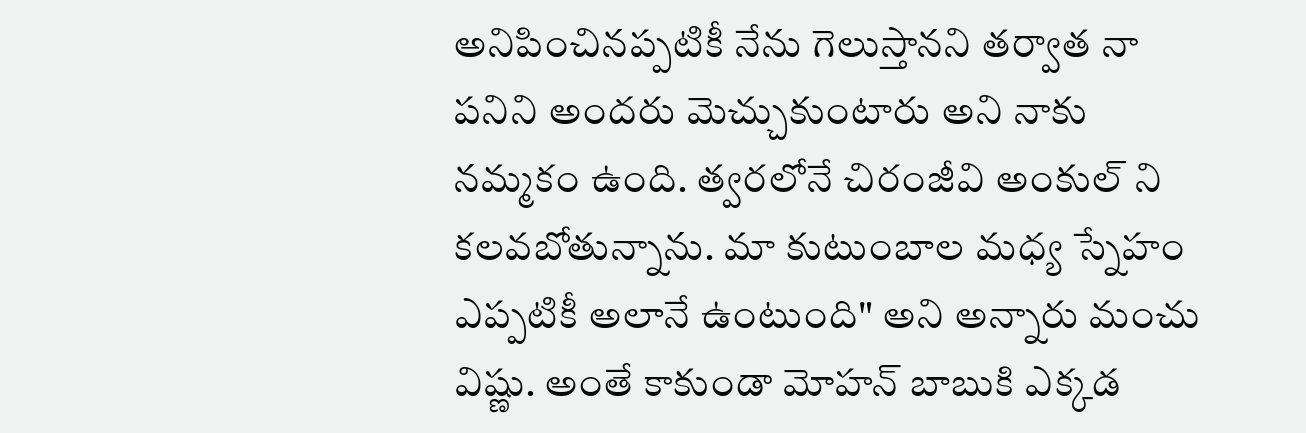అనిపించినప్పటికీ నేను గెలుస్తానని తర్వాత నా పనిని అందరు మెచ్చుకుంటారు అని నాకు నమ్మకం ఉంది. త్వరలోనే చిరంజీవి అంకుల్ ని కలవబోతున్నాను. మా కుటుంబాల మధ్య స్నేహం ఎప్పటికీ అలానే ఉంటుంది" అని అన్నారు మంచు విష్ణు. అంతే కాకుండా మోహన్ బాబుకి ఎక్కడ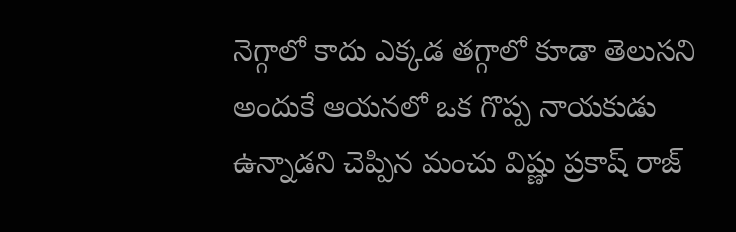నెగ్గాలో కాదు ఎక్కడ తగ్గాలో కూడా తెలుసని అందుకే ఆయనలో ఒక గొప్ప నాయకుడు ఉన్నాడని చెప్పిన మంచు విష్ణు ప్రకాష్ రాజ్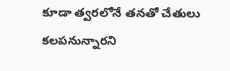కూడా త్వరలోనే తనతో చేతులు కలపనున్నారని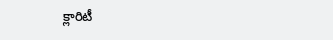క్లారిటీ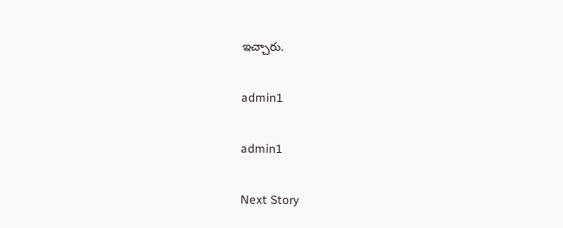ఇచ్చారు.

admin1

admin1

Next Story